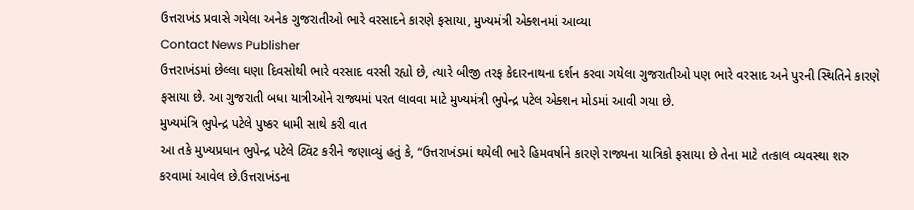ઉત્તરાખંડ પ્રવાસે ગયેલા અનેક ગુજરાતીઓ ભારે વરસાદને કારણે ફસાયા, મુખ્યમંત્રી એક્શનમાં આવ્યા
Contact News Publisher
ઉત્તરાખંડમાં છેલ્લા ઘણા દિવસોથી ભારે વરસાદ વરસી રહ્યો છે, ત્યારે બીજી તરફ કેદારનાથના દર્શન કરવા ગયેલા ગુજરાતીઓ પણ ભારે વરસાદ અને પુરની સ્થિતિને કારણે ફસાયા છે. આ ગુજરાતી બધા યાત્રીઓને રાજ્યમાં પરત લાવવા માટે મુખ્યમંત્રી ભુપેન્દ્ર પટેલ એક્શન મોડમાં આવી ગયા છે.
મુખ્યમંત્રિ ભુપેન્દ્ર પટેલે પુષ્કર ધામી સાથે કરી વાત
આ તકે મુખ્યપ્રધાન ભુપેન્દ્ર પટેલે ટ્વિટ કરીને જણાવ્યું હતું કે, “ઉત્તરાખંડમાં થયેલી ભારે હિમવર્ષાને કારણે રાજ્યના યાત્રિકો ફસાયા છે તેના માટે તત્કાલ વ્યવસ્થા શરુ કરવામાં આવેલ છે.ઉત્તરાખંડના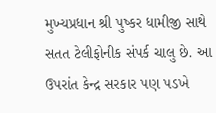મુખ્યપ્રધાન શ્રી પુષ્કર ધામીજી સાથે સતત ટેલીફોનીક સંપર્ક ચાલુ છે. આ ઉપરાંત કેન્દ્ર સરકાર પણ પડખે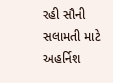રહી સૌની સલામતી માટે અહર્નિશ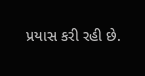પ્રયાસ કરી રહી છે.